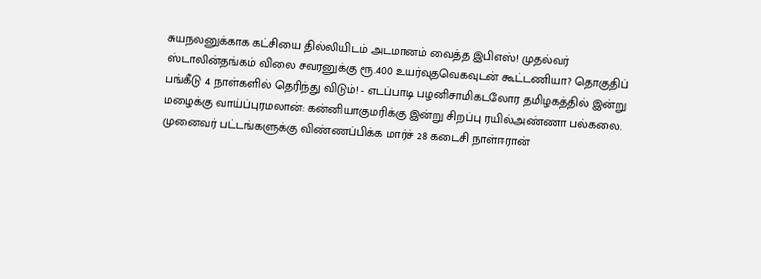சுயநலனுக்காக கட்சியை தில்லியிடம் அடமானம் வைத்த இபிஎஸ்! முதல்வர் ஸ்டாலின்தங்கம் விலை சவரனுக்கு ரூ.400 உயர்வுதவெகவுடன் கூட்டணியா? தொகுதிப் பங்கீடு 4 நாள்களில் தெரிந்து விடும்! - எடப்பாடி பழனிசாமிகடலோர தமிழகத்தில் இன்று மழைக்கு வாய்ப்புரமலான்: கன்னியாகுமரிக்கு இன்று சிறப்பு ரயில்அண்ணா பல்கலை. முனைவர் பட்டங்களுக்கு விண்ணப்பிக்க மார்ச் 28 கடைசி நாள்ஈரான்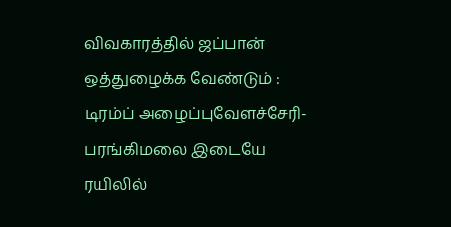விவகாரத்தில் ஜப்பான் ஒத்துழைக்க வேண்டும் : டிரம்ப் அழைப்புவேளச்சேரி-பரங்கிமலை இடையே ரயிலில்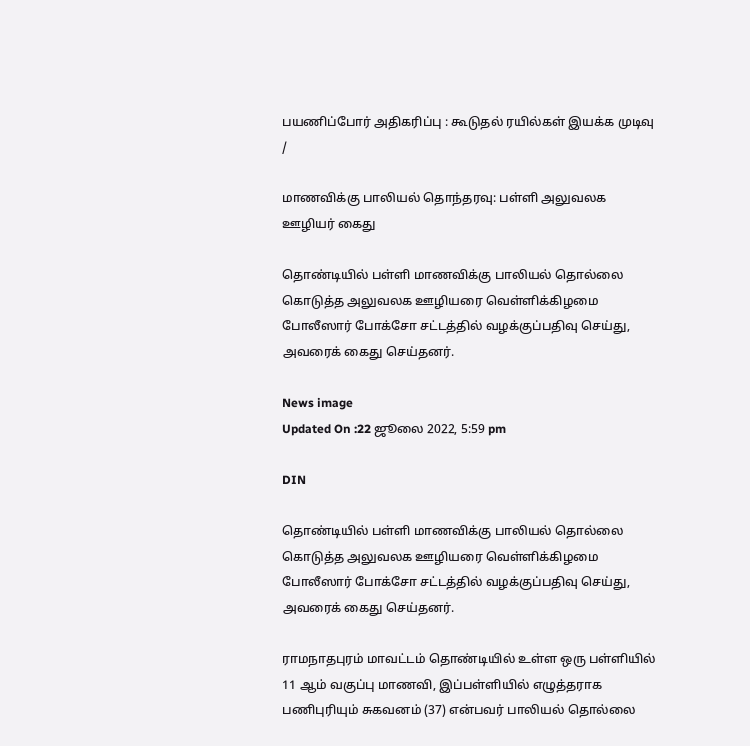பயணிப்போர் அதிகரிப்பு : கூடுதல் ரயில்கள் இயக்க முடிவு
/

மாணவிக்கு பாலியல் தொந்தரவு: பள்ளி அலுவலக ஊழியர் கைது

தொண்டியில் பள்ளி மாணவிக்கு பாலியல் தொல்லை கொடுத்த அலுவலக ஊழியரை வெள்ளிக்கிழமை போலீஸார் போக்சோ சட்டத்தில் வழக்குப்பதிவு செய்து, அவரைக் கைது செய்தனர்.

News image
Updated On :22 ஜூலை 2022, 5:59 pm

DIN

தொண்டியில் பள்ளி மாணவிக்கு பாலியல் தொல்லை கொடுத்த அலுவலக ஊழியரை வெள்ளிக்கிழமை போலீஸார் போக்சோ சட்டத்தில் வழக்குப்பதிவு செய்து, அவரைக் கைது செய்தனர்.

ராமநாதபுரம் மாவட்டம் தொண்டியில் உள்ள ஒரு பள்ளியில் 11 ஆம் வகுப்பு மாணவி, இப்பள்ளியில் எழுத்தராக பணிபுரியும் சுகவனம் (37) என்பவர் பாலியல் தொல்லை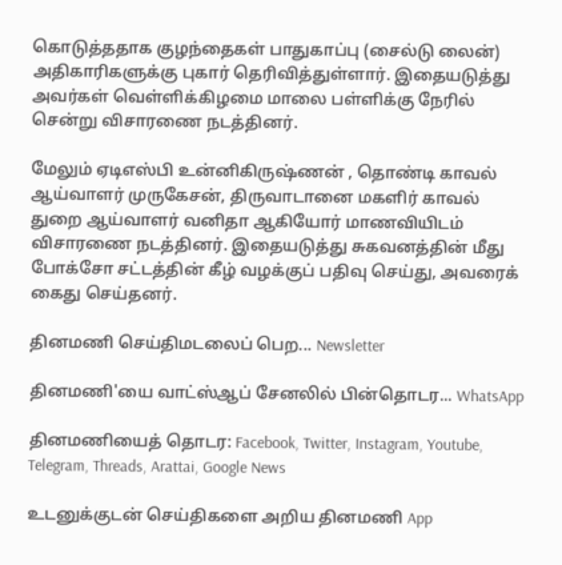கொடுத்ததாக குழந்தைகள் பாதுகாப்பு (சைல்டு லைன்) அதிகாரிகளுக்கு புகார் தெரிவித்துள்ளார். இதையடுத்து அவர்கள் வெள்ளிக்கிழமை மாலை பள்ளிக்கு நேரில் சென்று விசாரணை நடத்தினர்.

மேலும் ஏடிஎஸ்பி உன்னிகிருஷ்ணன் , தொண்டி காவல் ஆய்வாளர் முருகேசன், திருவாடானை மகளிர் காவல் துறை ஆய்வாளர் வனிதா ஆகியோர் மாணவியிடம் விசாரணை நடத்தினர். இதையடுத்து சுகவனத்தின் மீது போக்சோ சட்டத்தின் கீழ் வழக்குப் பதிவு செய்து, அவரைக் கைது செய்தனர்.

தினமணி செய்திமடலைப் பெற... Newsletter

தினமணி'யை வாட்ஸ்ஆப் சேனலில் பின்தொடர... WhatsApp

தினமணியைத் தொடர: Facebook, Twitter, Instagram, Youtube, Telegram, Threads, Arattai, Google News

உடனுக்குடன் செய்திகளை அறிய தினமணி App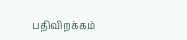பதிவிறக்கம்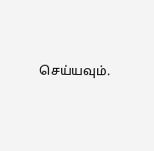செய்யவும்.